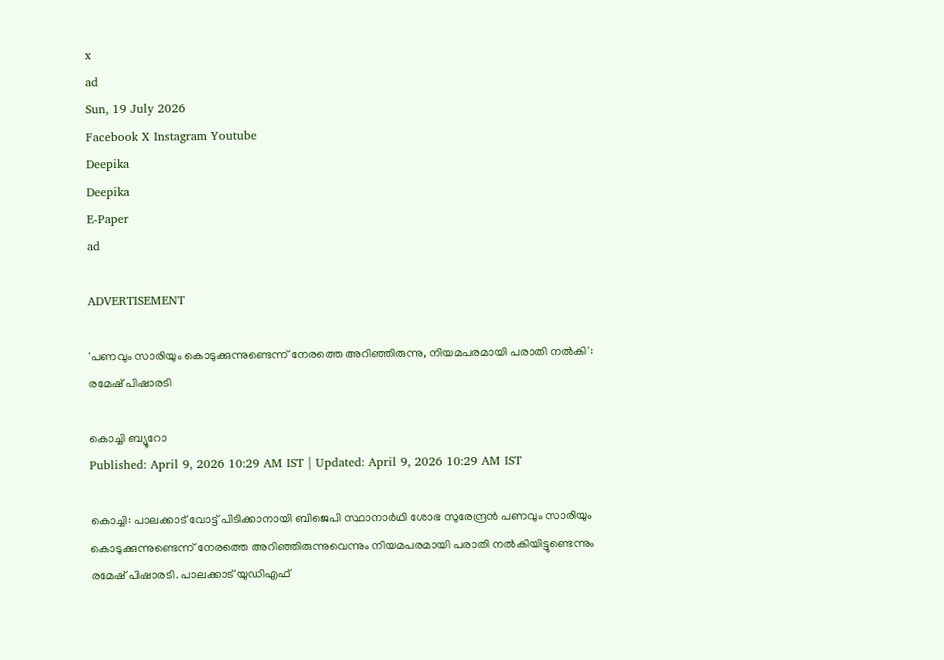x
ad
Sun, 19 July 2026
Facebook X Instagram Youtube
Deepika
Deepika
E-Paper
ad

ADVERTISEMENT

'പണവും സാരിയും കൊടുക്കുന്നുണ്ടെന്ന് നേരത്തെ അറിഞ്ഞിരുന്നു, നിയമപരമായി പരാതി നല്‍കി': രമേഷ് പിഷാരടി

കൊച്ചി ബ്യൂറോ
Published: April 9, 2026 10:29 AM IST | Updated: April 9, 2026 10:29 AM IST

കൊച്ചി: പാലക്കാട് വോട്ട് പിടിക്കാനായി ബിജെപി സ്ഥാനാര്‍ഥി ശോഭ സുരേന്ദ്രന്‍ പണവും സാരിയും കൊടുക്കുന്നുണ്ടെന്ന് നേരത്തെ അറിഞ്ഞിരുന്നുവെന്നും നിയമപരമായി പരാതി നല്‍കിയിട്ടുണ്ടെന്നും രമേഷ് പിഷാരടി. പാലക്കാട് യുഡിഎഫ്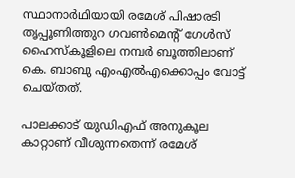സ്ഥാനാര്‍ഥിയായി രമേശ് പിഷാരടി തൃപ്പൂണിത്തുറ ഗവണ്‍മെന്‍റ് ഗേള്‍സ് ഹൈസ്‌കൂളിലെ നമ്പര്‍ ബൂത്തിലാണ് കെ. ബാബു എംഎല്‍എക്കൊപ്പം വോട്ട് ചെയ്തത്.

പാലക്കാട് യുഡിഎഫ് അനുകൂല കാറ്റാണ് വീശുന്നതെന്ന് രമേശ്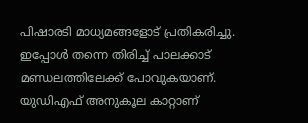പിഷാരടി മാധ്യമങ്ങളോട് പ്രതികരിച്ചു. ഇപ്പോള്‍ തന്നെ തിരിച്ച് പാലക്കാട് മണ്ഡലത്തിലേക്ക് പോവുകയാണ്. യുഡിഎഫ് അനുകൂല കാറ്റാണ്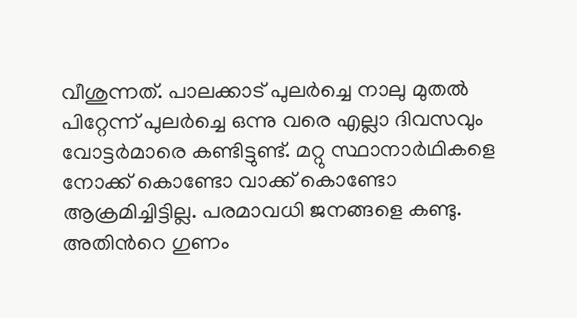വീശുന്നത്. പാലക്കാട് പുലര്‍ച്ചെ നാലു മുതല്‍ പിറ്റേന്ന് പുലര്‍ച്ചെ ഒന്നു വരെ എല്ലാ ദിവസവും വോട്ടര്‍മാരെ കണ്ടിട്ടുണ്ട്. മറ്റു സ്ഥാനാര്‍ഥികളെ നോക്ക് കൊണ്ടോ വാക്ക് കൊണ്ടോ ആക്രമിച്ചിട്ടില്ല. പരമാവധി ജനങ്ങളെ കണ്ടു. അതിന്‍റെ ഗുണം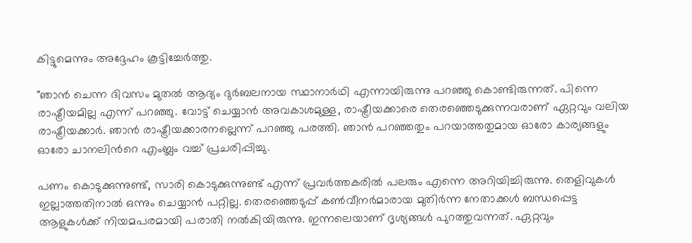കിട്ടുമെന്നും അദ്ദേഹം കൂട്ടിച്ചേർത്തു.

"ഞാന്‍ ചെന്ന ദിവസം മുതല്‍ ആദ്യം ദുര്‍ബലനായ സ്ഥാനാര്‍ഥി എന്നായിരുന്നു പറഞ്ഞു കൊണ്ടിരുന്നത്. പിന്നെ രാഷ്ട്രീയമില്ല എന്ന് പറഞ്ഞു. വോട്ട് ചെയ്യാന്‍ അവകാശമുള്ള, രാഷ്ട്രീയക്കാരെ തെരഞ്ഞെടുക്കുന്നവരാണ് ഏറ്റവും വലിയ രാഷ്ട്രീയക്കാര്‍. ഞാന്‍ രാഷ്ട്രീയക്കാരനല്ലെന്ന് പറഞ്ഞു പരത്തി. ഞാന്‍ പറഞ്ഞതും പറയാത്തതുമായ ഓരോ കാര്യങ്ങളും ഓരോ ചാനലിന്‍റെ എംബ്ലം വച്ച് പ്രചരിപ്പിച്ചു.

പണം കൊടുക്കുന്നുണ്ട്, സാരി കൊടുക്കുന്നുണ്ട് എന്ന് പ്രവര്‍ത്തകരില്‍ പലരും എന്നെ അറിയിച്ചിരുന്നു. തെളിവുകള്‍ ഇല്ലാത്തതിനാല്‍ ഒന്നും ചെയ്യാന്‍ പറ്റില്ല. തെരഞ്ഞെടുപ്പ് കണ്‍വീനര്‍മാരായ മുതിര്‍ന്ന നേതാക്കള്‍ ബന്ധപ്പെട്ട ആളുകള്‍ക്ക് നിയമപരമായി പരാതി നല്‍കിയിരുന്നു. ഇന്നലെയാണ് ദൃശ്യങ്ങള്‍ പുറത്തുവന്നത്. ഏറ്റവും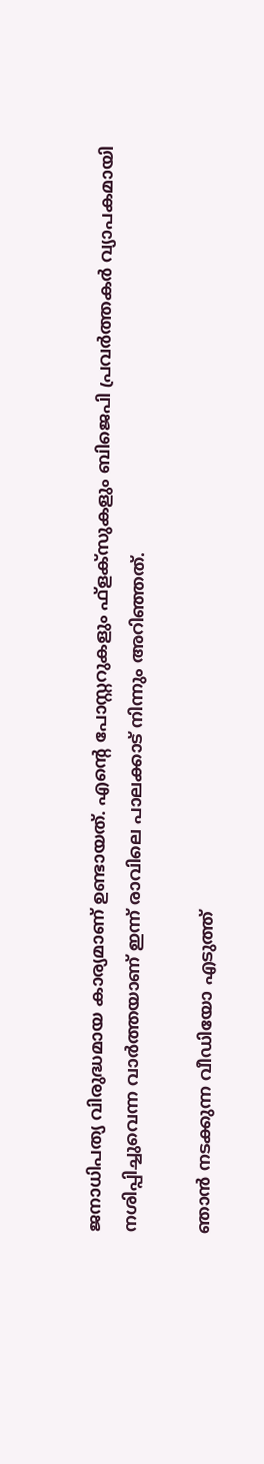ജനാധിപത്യ വിരുദ്ധമായ കാര്യമാണ് ഉണ്ടായത്. എന്‍റെ പോസ്റ്ററുകളും ഫ്‌ളക്‌സുകളും ബിജെപി പ്രവര്‍ത്തകര്‍ വ്യാപകമായി നശിപ്പിച്ചുവെന്ന വാര്‍ത്തയാണ് ഇന്ന് രാവിലെ പാലക്കാട് നിന്നും അറിഞ്ഞത്.

ഞാന്‍ നടക്കുന്ന വീഡിയോ എടുത്ത്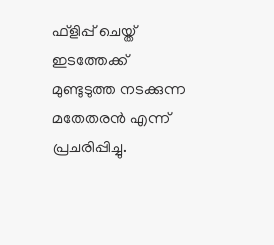ഫ്ളിപ്പ് ചെയ്ത് ഇടത്തേക്ക് മുണ്ടുടുത്ത നടക്കുന്ന മതേതരന്‍ എന്ന് പ്രചരിപ്പിച്ചു.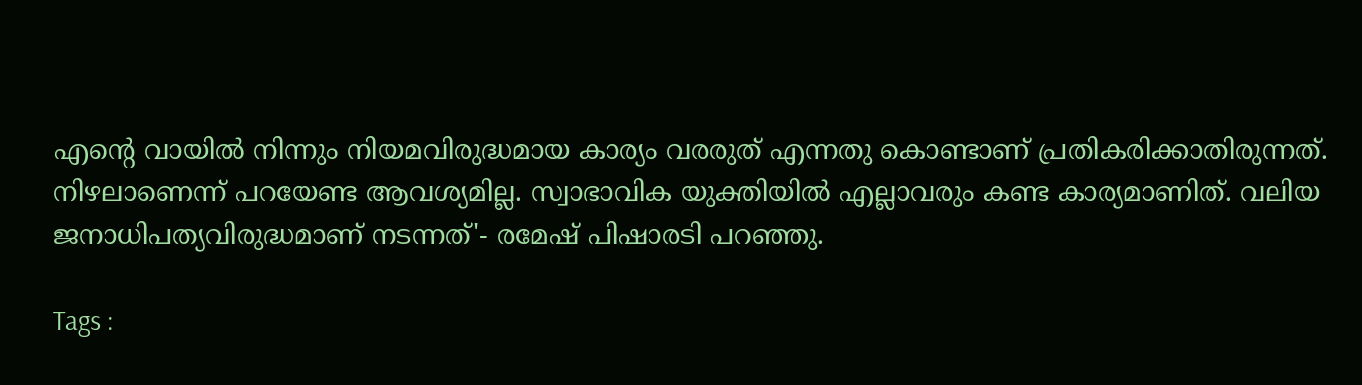എന്‍റെ വായില്‍ നിന്നും നിയമവിരുദ്ധമായ കാര്യം വരരുത് എന്നതു കൊണ്ടാണ് പ്രതികരിക്കാതിരുന്നത്. നിഴലാണെന്ന് പറയേണ്ട ആവശ്യമില്ല. സ്വാഭാവിക യുക്തിയില്‍ എല്ലാവരും കണ്ട കാര്യമാണിത്. വലിയ ജനാധിപത്യവിരുദ്ധമാണ് നടന്നത്'- രമേഷ് പിഷാരടി പറഞ്ഞു.

Tags :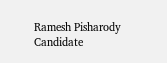Ramesh Pisharody Candidate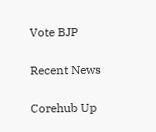Vote BJP

Recent News

Corehub Up